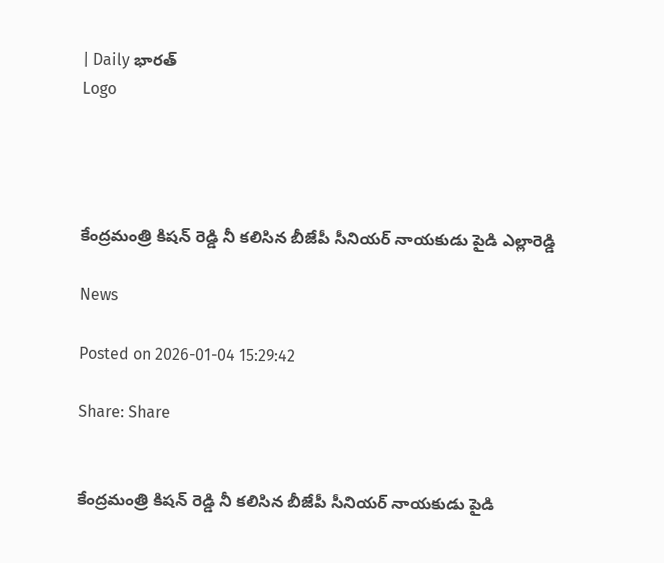| Daily భారత్
Logo




కేంద్రమంత్రి కిషన్ రెడ్డి నీ కలిసిన బీజేపీ సీనియర్ నాయకుడు పైడి ఎల్లారెడ్డి

News

Posted on 2026-01-04 15:29:42

Share: Share


కేంద్రమంత్రి కిషన్ రెడ్డి నీ కలిసిన బీజేపీ సీనియర్ నాయకుడు పైడి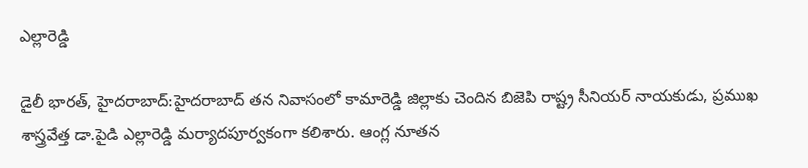ఎల్లారెడ్డి

డైలీ భారత్, హైదరాబాద్:హైదరాబాద్ తన నివాసంలో కామారెడ్డి జిల్లాకు చెందిన బిజెపి రాష్ట్ర సీనియర్ నాయకుడు, ప్రముఖ శాస్త్రవేత్త డా.పైడి ఎల్లారెడ్డి మర్యాదపూర్వకంగా కలిశారు. ఆంగ్ల నూతన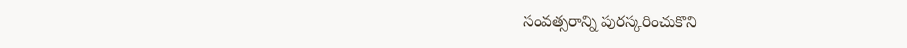సంవత్సరాన్ని పురస్కరించుకొని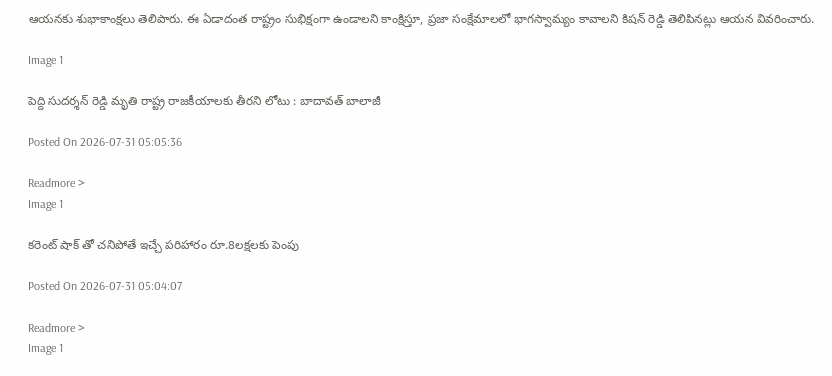ఆయనకు శుభాకాంక్షలు తెలిపారు. ఈ ఏడాదంత రాష్ట్రం సుభిక్షంగా ఉండాలని కాంక్షిస్తూ, ప్రజా సంక్షేమాలలో భాగస్వామ్యం కావాలని కిషన్ రెడ్డి తెలిపినట్లు ఆయన వివరించారు.

Image 1

పెద్ది సుదర్శన్ రెడ్డి మృతి రాష్ట్ర రాజకీయాలకు తీరని లోటు : బాదావత్ బాలాజీ

Posted On 2026-07-31 05:05:36

Readmore >
Image 1

కరెంట్ షాక్ తో చనిపోతే ఇచ్చే పరిహారం రూ.8లక్షలకు పెంపు

Posted On 2026-07-31 05:04:07

Readmore >
Image 1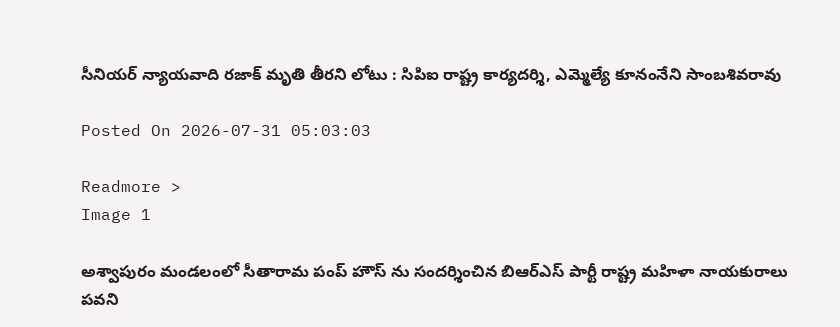సీనియర్ న్యాయవాది రజాక్ మృతి తీరని లోటు : సిపిఐ రాష్ట్ర కార్యదర్శి, ఎమ్మెల్యే కూనంనేని సాంబశివరావు

Posted On 2026-07-31 05:03:03

Readmore >
Image 1

అశ్వాపురం మండలంలో సీతారామ పంప్ హౌస్ ను సందర్శించిన బిఆర్ఎస్ పార్టీ రాష్ట్ర మహిళా నాయకురాలు పవని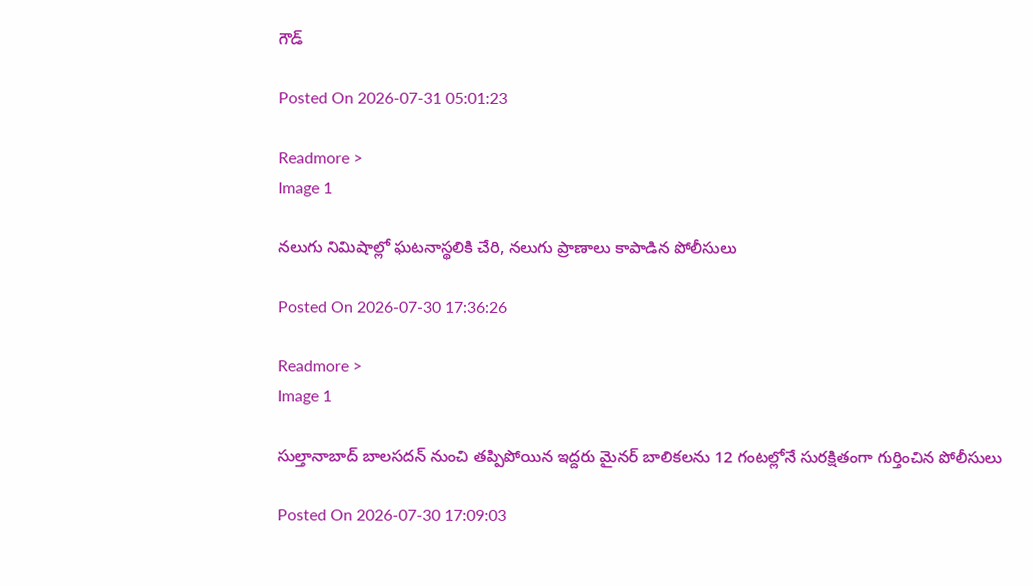గౌడ్

Posted On 2026-07-31 05:01:23

Readmore >
Image 1

నలుగు నిమిషాల్లో ఘటనాస్థలికి చేరి, నలుగు ప్రాణాలు కాపాడిన పోలీసులు

Posted On 2026-07-30 17:36:26

Readmore >
Image 1

సుల్తానాబాద్ బాలసదన్ నుంచి తప్పిపోయిన ఇద్దరు మైనర్ బాలికలను 12 గంటల్లోనే సురక్షితంగా గుర్తించిన పోలీసులు

Posted On 2026-07-30 17:09:03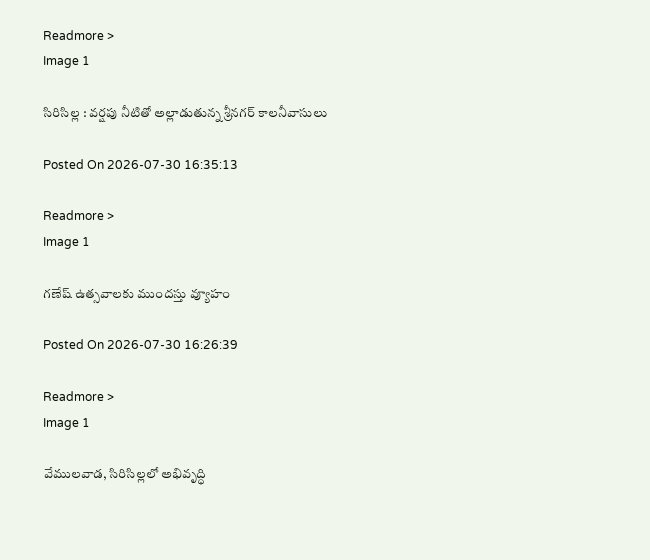Readmore >
Image 1

సిరిసిల్ల : వర్షపు నీటితో అల్లాడుతున్న శ్రీనగర్ కాలనీవాసులు

Posted On 2026-07-30 16:35:13

Readmore >
Image 1

గణేష్ ఉత్సవాలకు ముందస్తు వ్యూహం

Posted On 2026-07-30 16:26:39

Readmore >
Image 1

వేములవాడ, సిరిసిల్లలో అభివృద్ధి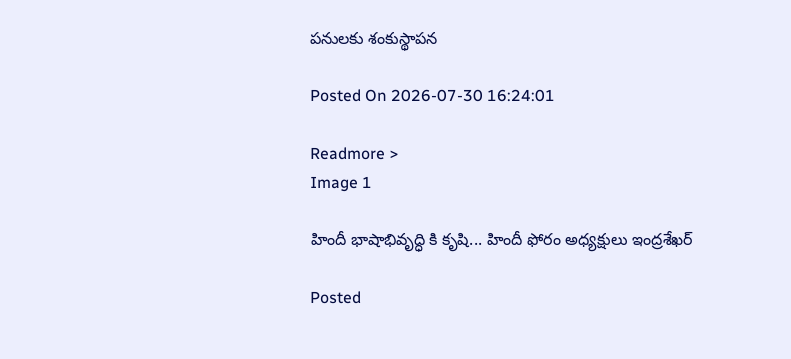పనులకు శంకుస్థాపన

Posted On 2026-07-30 16:24:01

Readmore >
Image 1

హిందీ భాషాభివృద్ధి కి కృషి... హిందీ ఫోరం అధ్యక్షులు ఇంద్రశేఖర్

Posted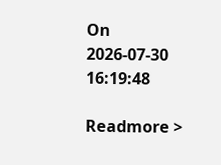On 2026-07-30 16:19:48

Readmore >